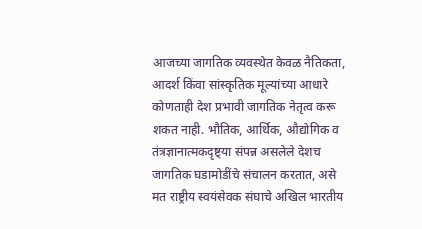आजच्या जागतिक व्यवस्थेत केवळ नैतिकता, आदर्श किंवा सांस्कृतिक मूल्यांच्या आधारे कोणताही देश प्रभावी जागतिक नेतृत्व करू शकत नाही. भौतिक, आर्थिक, औद्योगिक व तंत्रज्ञानात्मकदृष्ट्या संपन्न असलेले देशच जागतिक घडामोडींचे संचालन करतात, असे मत राष्ट्रीय स्वयंसेवक संघाचे अखिल भारतीय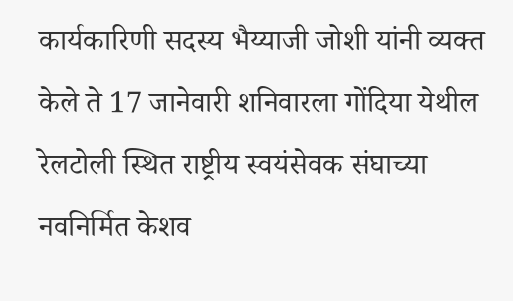कार्यकारिणी सदस्य भैय्याजी जोशी यांनी व्यक्त केले ते 17 जानेवारी शनिवारला गोंदिया येथील रेलटोली स्थित राष्ट्रीय स्वयंसेवक संघाच्या नवनिर्मित केशव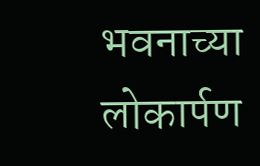भवनाच्या लोकार्पण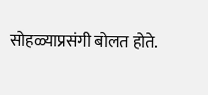सोहळ्याप्रसंगी बोलत होते.